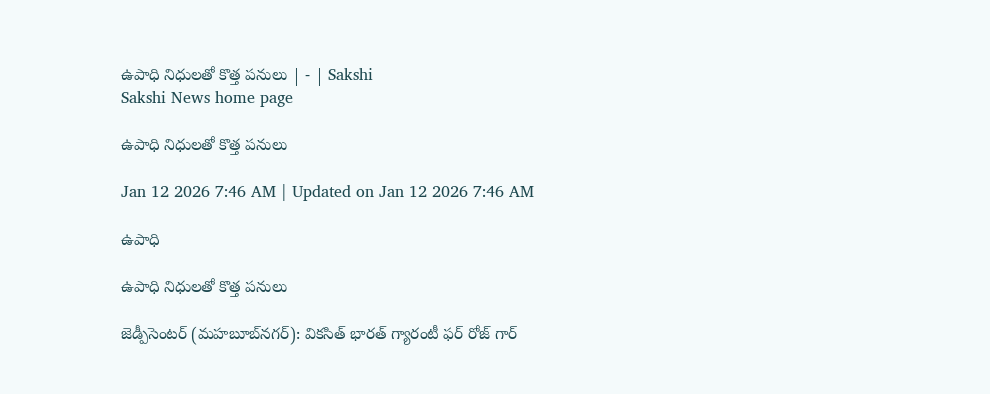ఉపాధి నిధులతో కొత్త పనులు | - | Sakshi
Sakshi News home page

ఉపాధి నిధులతో కొత్త పనులు

Jan 12 2026 7:46 AM | Updated on Jan 12 2026 7:46 AM

ఉపాధి

ఉపాధి నిధులతో కొత్త పనులు

జెడ్పీసెంటర్‌ (మహబూబ్‌నగర్‌): వికసిత్‌ భారత్‌ గ్యారంటీ ఫర్‌ రోజ్‌ గార్‌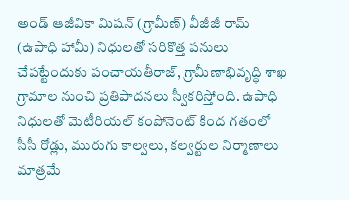అండ్‌ ఆజీవికా మిషన్‌ (గ్రామీణ్‌) వీజీజీ రామ్‌ (ఉపాధి హామీ) నిధులతో సరికొత్త పనులు చేపట్టేందుకు పంచాయతీరాజ్‌, గ్రామీణాభివృద్ధి శాఖ గ్రామాల నుంచి ప్రతిపాదనలు స్వీకరిస్తోంది. ఉపాధి నిధులతో మెటీరియల్‌ కంపోనెంట్‌ కింద గతంలో సీసీ రోడ్లు, మురుగు కాల్వలు, కల్వర్టుల నిర్మాణాలు మాత్రమే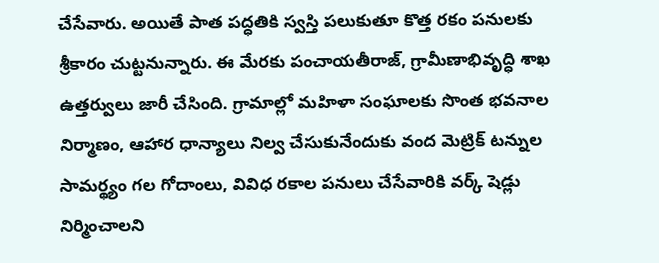చేసేవారు. అయితే పాత పద్ధతికి స్వస్తి పలుకుతూ కొత్త రకం పనులకు శ్రీకారం చుట్టనున్నారు. ఈ మేరకు పంచాయతీరాజ్‌, గ్రామీణాభివృద్ధి శాఖ ఉత్తర్వులు జారీ చేసింది. గ్రామాల్లో మహిళా సంఘాలకు సొంత భవనాల నిర్మాణం, ఆహార ధాన్యాలు నిల్వ చేసుకునేందుకు వంద మెట్రిక్‌ టన్నుల సామర్థ్యం గల గోదాంలు, వివిధ రకాల పనులు చేసేవారికి వర్క్‌ షెడ్లు నిర్మించాలని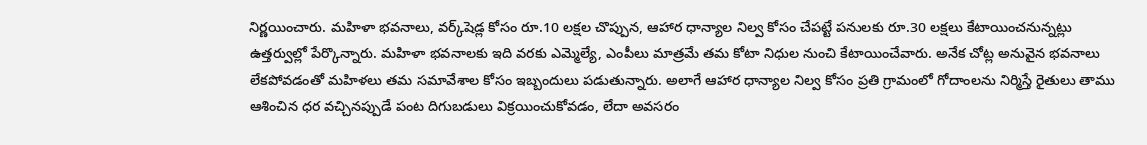నిర్ణయించారు. మహిళా భవనాలు, వర్క్‌షెడ్ల కోసం రూ.10 లక్షల చొప్పున, ఆహార ధాన్యాల నిల్వ కోసం చేపట్టే పనులకు రూ.30 లక్షలు కేటాయించనున్నట్లు ఉత్తర్వుల్లో పేర్కొన్నారు. మహిళా భవనాలకు ఇది వరకు ఎమ్మెల్యే, ఎంపీలు మాత్రమే తమ కోటా నిధుల నుంచి కేటాయించేవారు. అనేక చోట్ల అనువైన భవనాలు లేకపోవడంతో మహిళలు తమ సమావేశాల కోసం ఇబ్బందులు పడుతున్నారు. అలాగే ఆహార ధాన్యాల నిల్వ కోసం ప్రతి గ్రామంలో గోదాంలను నిర్మిస్తే రైతులు తాము ఆశించిన ధర వచ్చినప్పుడే పంట దిగుబడులు విక్రయించుకోవడం, లేదా అవసరం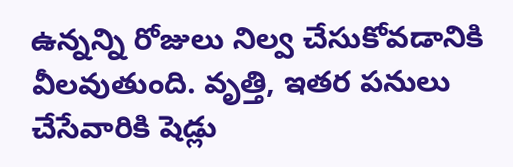ఉన్నన్ని రోజులు నిల్వ చేసుకోవడానికి వీలవుతుంది. వృత్తి, ఇతర పనులు చేసేవారికి షెడ్లు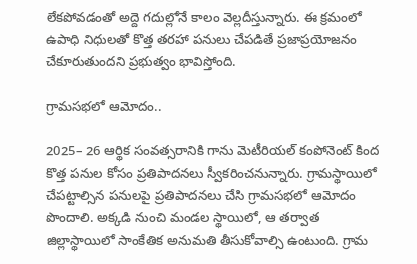లేకపోవడంతో అద్దె గదుల్లోనే కాలం వెల్లదీస్తున్నారు. ఈ క్రమంలో ఉపాధి నిధులతో కొత్త తరహా పనులు చేపడితే ప్రజాప్రయోజనం చేకూరుతుందని ప్రభుత్వం భావిస్తోంది.

గ్రామసభలో ఆమోదం..

2025– 26 ఆర్థిక సంవత్సరానికి గాను మెటీరియల్‌ కంపోనెంట్‌ కింద కొత్త పనుల కోసం ప్రతిపాదనలు స్వీకరించనున్నారు. గ్రామస్థాయిలో చేపట్టాల్సిన పనులపై ప్రతిపాదనలు చేసి గ్రామసభలో ఆమోదం పొందాలి. అక్కడి నుంచి మండల స్థాయిలో, ఆ తర్వాత జిల్లాస్థాయిలో సాంకేతిక అనుమతి తీసుకోవాల్సి ఉంటుంది. గ్రామ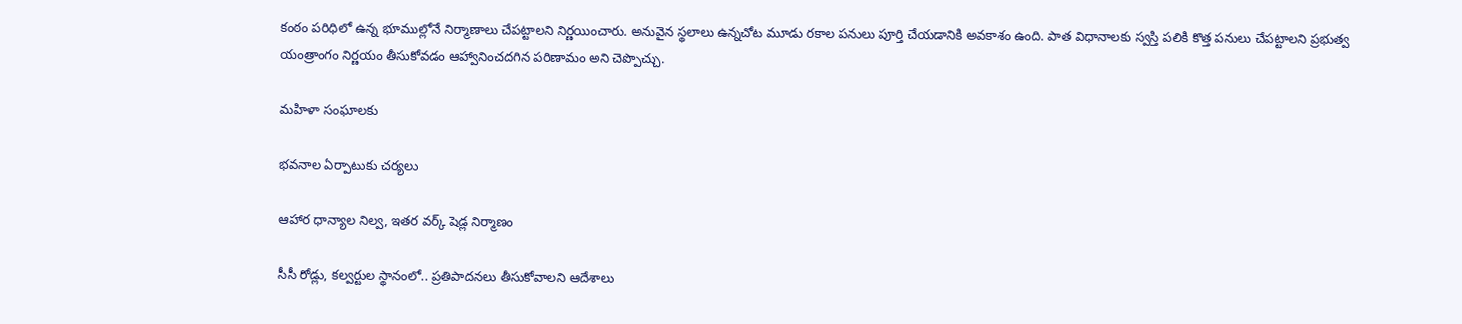కంఠం పరిధిలో ఉన్న భూముల్లోనే నిర్మాణాలు చేపట్టాలని నిర్ణయించారు. అనువైన స్థలాలు ఉన్నచోట మూడు రకాల పనులు పూర్తి చేయడానికి అవకాశం ఉంది. పాత విధానాలకు స్వస్తి పలికి కొత్త పనులు చేపట్టాలని ప్రభుత్వ యంత్రాంగం నిర్ణయం తీసుకోవడం ఆహ్వానించదగిన పరిణామం అని చెప్పొచ్చు.

మహిళా సంఘాలకు

భవనాల ఏర్పాటుకు చర్యలు

ఆహార ధాన్యాల నిల్వ, ఇతర వర్క్‌ షెడ్ల నిర్మాణం

సీసీ రోడ్లు, కల్వర్టుల స్థానంలో.. ప్రతిపాదనలు తీసుకోవాలని ఆదేశాలు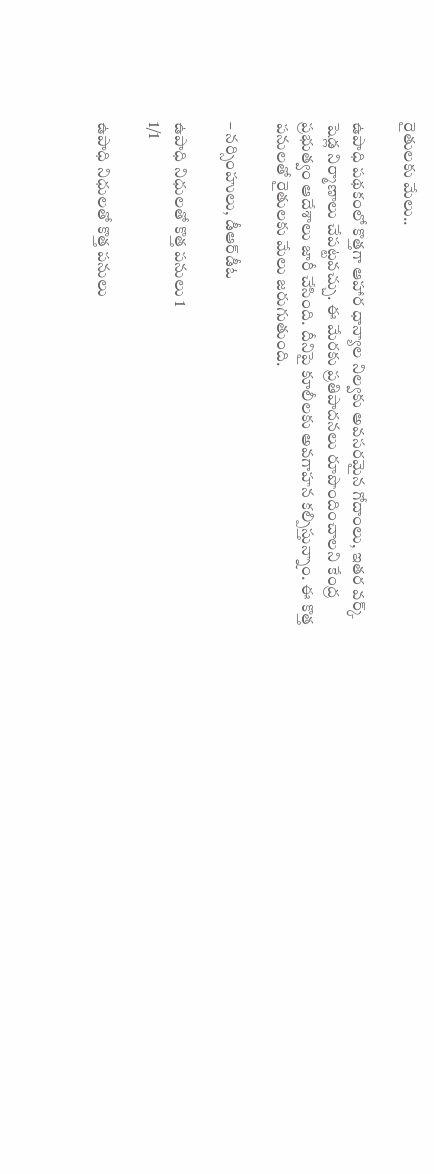రైతులకు మేలు..

ఉపాధి పథకంలో కొత్తగా ఆహార ధాన్యాల నిల్వకు అవసరమైన గోదాంలు, ఇతర వర్క్‌ షెడ్ల నిర్మాణాలు చేపట్టవచ్చు. ఈ మేరకు ప్రతిపాదనలు రూపొందించాలని కేంద్ర ప్రభుత్వం ఆదేశాలు జారీ చేసింది. దీనిపై కూలీలకు అవగాహన కల్పిస్తున్నాం. ఈ కొత్త పనులతో రైతులకు మేలు జరుగుతుంది.

– నర్సింహులు, డీఆర్‌డీఓ

ఉపాధి నిధులతో కొత్త పనులు 1
1/1

ఉపాధి నిధులతో కొత్త పనులు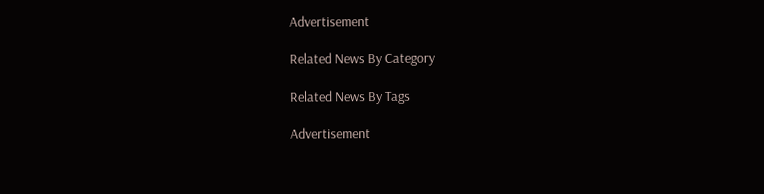Advertisement

Related News By Category

Related News By Tags

Advertisement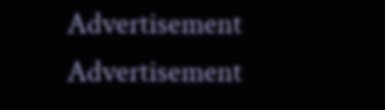Advertisement
Advertisement